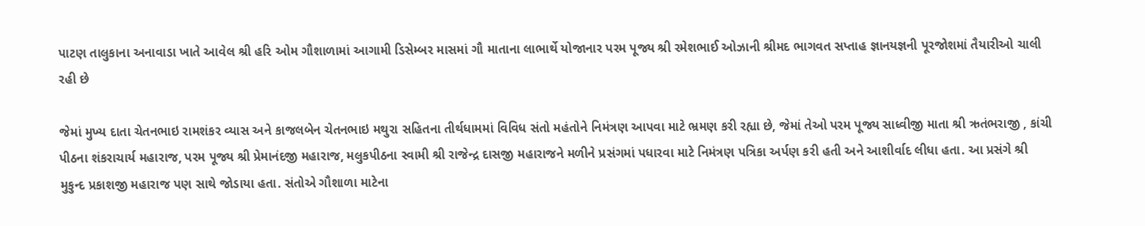પાટણ તાલુકાના અનાવાડા ખાતે આવેલ શ્રી હરિ ઓમ ગૌશાળામાં આગામી ડિસેમ્બર માસમાં ગૌ માતાના લાભાર્થે યોજાનાર પરમ પૂજ્ય શ્રી રમેશભાઈ ઓઝાની શ્રીમદ ભાગવત સપ્તાહ જ્ઞાનયજ્ઞની પૂરજોશમાં તૈયારીઓ ચાલી રહી છે

જેમાં મુખ્ય દાતા ચેતનભાઇ રામશંકર વ્યાસ અને કાજલબેન ચેતનભાઇ મથુરા સહિતના તીર્થધામમાં વિવિધ સંતો મહંતોને નિમંત્રણ આપવા માટે ભ્રમણ કરી રહ્યા છે, જેમાં તેઓ પરમ પૂજ્ય સાધ્વીજી માતા શ્રી ઋતંભરાજી , કાંચી પીઠના શંકરાચાર્ય મહારાજ, પરમ પૂજ્ય શ્રી પ્રેમાનંદજી મહારાજ, મલુકપીઠના સ્વામી શ્રી રાજેન્દ્ર દાસજી મહારાજને મળીને પ્રસંગમાં પધારવા માટે નિમંત્રણ પત્રિકા અર્પણ કરી હતી અને આશીર્વાદ લીધા હતા. આ પ્રસંગે શ્રી મુકુન્દ પ્રકાશજી મહારાજ પણ સાથે જોડાયા હતા. સંતોએ ગૌશાળા માટેના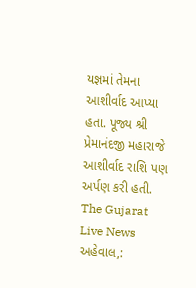યજ્ઞમાં તેમના આશીર્વાદ આપ્યા હતા. પૂજ્ય શ્રી પ્રેમાનંદજી મહારાજે આશીર્વાદ રાશિ પણ અર્પણ કરી હતી.
The Gujarat Live News
અહેવાલ,: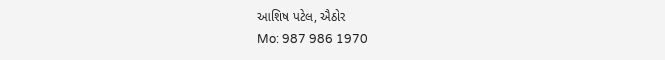આશિષ પટેલ, ઐઠોર
Mo: 987 986 1970